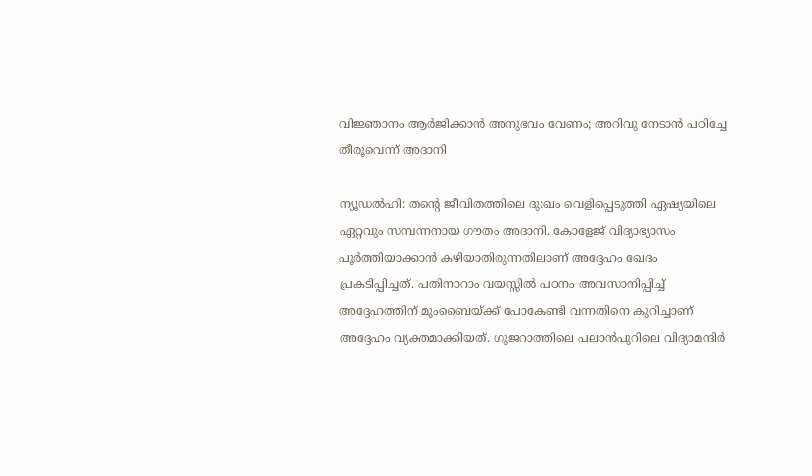വിജ്ഞാനം ആർജിക്കാൻ അനുഭവം വേണം; അറിവു നേടാൻ പഠിച്ചേ തീരൂവെന്ന് അദാനി

ന്യൂഡൽഹി: തന്റെ ജീവിതത്തിലെ ദു:ഖം വെളിപ്പെടുത്തി ഏഷ്യയിലെ ഏറ്റവും സമ്പന്നനായ ഗൗതം അദാനി. കോളേജ് വിദ്യാഭ്യാസം പൂർത്തിയാക്കാൻ കഴിയാതിരുന്നതിലാണ് അദ്ദേഹം ഖേദം പ്രകടിപ്പിച്ചത്. പതിനാറാം വയസ്സിൽ പഠനം അവസാനിപ്പിച്ച് അദ്ദേഹത്തിന് മുംബൈയ്ക്ക് പോകേണ്ടി വന്നതിനെ കുറിച്ചാണ് അദ്ദേഹം വ്യക്തമാക്കിയത്. ഗുജറാത്തിലെ പലാൻപുറിലെ വിദ്യാമന്ദിർ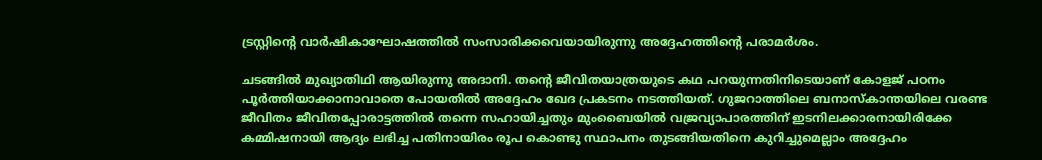ട്രസ്റ്റിന്റെ വാർഷികാഘോഷത്തിൽ സംസാരിക്കവെയായിരുന്നു അദ്ദേഹത്തിന്റെ പരാമർശം.

ചടങ്ങിൽ മുഖ്യാതിഥി ആയിരുന്നു അദാനി. തന്റെ ജീവിതയാത്രയുടെ കഥ പറയുന്നതിനിടെയാണ് കോളജ് പഠനം പൂർത്തിയാക്കാനാവാതെ പോയതിൽ അദ്ദേഹം ഖേദ പ്രകടനം നടത്തിയത്. ഗുജറാത്തിലെ ബനാസ്‌കാന്തയിലെ വരണ്ട ജീവിതം ജീവിതപ്പോരാട്ടത്തിൽ തന്നെ സഹായിച്ചതും മുംബൈയിൽ വജ്രവ്യാപാരത്തിന് ഇടനിലക്കാരനായിരിക്കേ കമ്മിഷനായി ആദ്യം ലഭിച്ച പതിനായിരം രൂപ കൊണ്ടു സ്ഥാപനം തുടങ്ങിയതിനെ കുറിച്ചുമെല്ലാം അദ്ദേഹം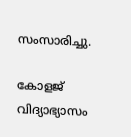സംസാരിച്ചു.

കോളജ് വിദ്യാഭ്യാസം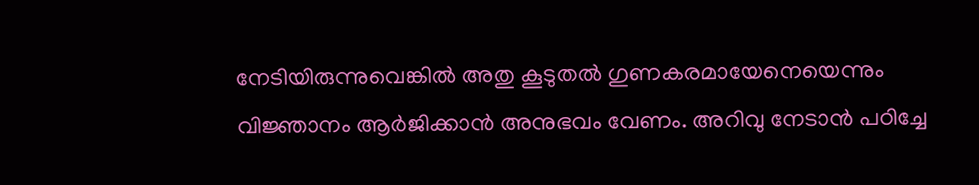നേടിയിരുന്നുവെങ്കിൽ അതു കൂടുതൽ ഗുണകരമായേനെയെന്നും വിജ്ഞാനം ആർജിക്കാൻ അനുഭവം വേണം. അറിവു നേടാൻ പഠിച്ചേ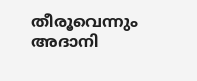തീരൂവെന്നും അദാനി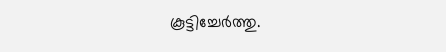കൂട്ടിച്ചേർത്തു.